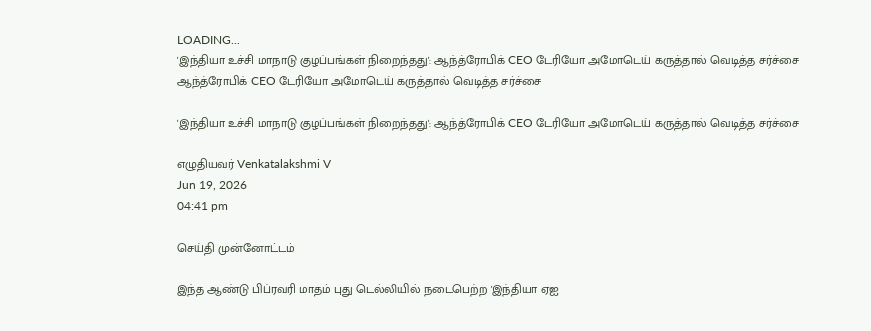LOADING...
'இந்தியா உச்சி மாநாடு குழப்பங்கள் நிறைந்தது': ஆந்த்ரோபிக் CEO டேரியோ அமோடெய் கருத்தால் வெடித்த சர்ச்சை
ஆந்த்ரோபிக் CEO டேரியோ அமோடெய் கருத்தால் வெடித்த சர்ச்சை

'இந்தியா உச்சி மாநாடு குழப்பங்கள் நிறைந்தது': ஆந்த்ரோபிக் CEO டேரியோ அமோடெய் கருத்தால் வெடித்த சர்ச்சை

எழுதியவர் Venkatalakshmi V
Jun 19, 2026
04:41 pm

செய்தி முன்னோட்டம்

இந்த ஆண்டு பிப்ரவரி மாதம் புது டெல்லியில் நடைபெற்ற 'இந்தியா ஏஐ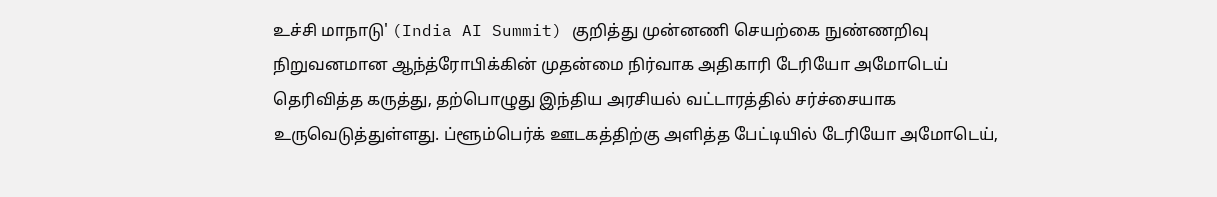உச்சி மாநாடு' (India AI Summit) குறித்து முன்னணி செயற்கை நுண்ணறிவு நிறுவனமான ஆந்த்ரோபிக்கின் முதன்மை நிர்வாக அதிகாரி டேரியோ அமோடெய் தெரிவித்த கருத்து, தற்பொழுது இந்திய அரசியல் வட்டாரத்தில் சர்ச்சையாக உருவெடுத்துள்ளது. ப்ளூம்பெர்க் ஊடகத்திற்கு அளித்த பேட்டியில் டேரியோ அமோடெய்,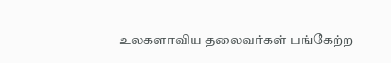உலகளாவிய தலைவர்கள் பங்கேற்ற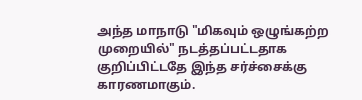அந்த மாநாடு "மிகவும் ஒழுங்கற்ற முறையில்" நடத்தப்பட்டதாக குறிப்பிட்டதே இந்த சர்ச்சைக்கு காரணமாகும்.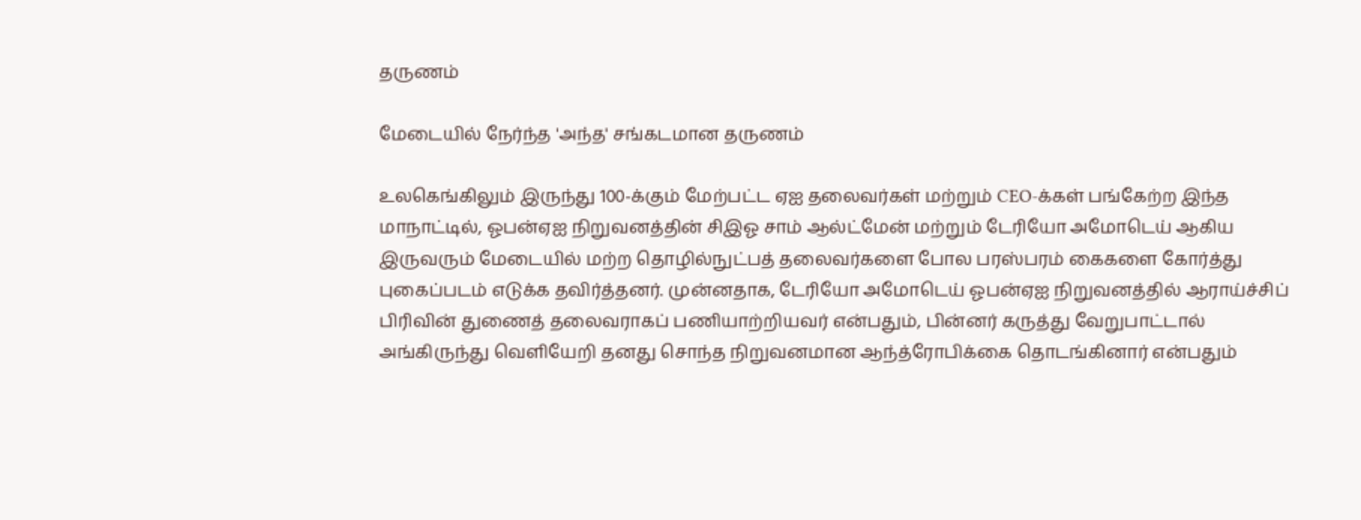தருணம்

மேடையில் நேர்ந்த 'அந்த' சங்கடமான தருணம்

உலகெங்கிலும் இருந்து 100-க்கும் மேற்பட்ட ஏஐ தலைவர்கள் மற்றும் CEO-க்கள் பங்கேற்ற இந்த மாநாட்டில், ஓபன்ஏஐ நிறுவனத்தின் சிஇஓ சாம் ஆல்ட்மேன் மற்றும் டேரியோ அமோடெய் ஆகிய இருவரும் மேடையில் மற்ற தொழில்நுட்பத் தலைவர்களை போல பரஸ்பரம் கைகளை கோர்த்து புகைப்படம் எடுக்க தவிர்த்தனர். முன்னதாக, டேரியோ அமோடெய் ஓபன்ஏஐ நிறுவனத்தில் ஆராய்ச்சிப் பிரிவின் துணைத் தலைவராகப் பணியாற்றியவர் என்பதும், பின்னர் கருத்து வேறுபாட்டால் அங்கிருந்து வெளியேறி தனது சொந்த நிறுவனமான ஆந்த்ரோபிக்கை தொடங்கினார் என்பதும்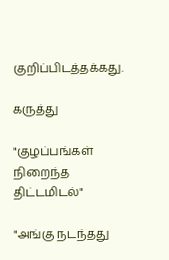குறிப்பிடத்தக்கது.

கருத்து

"குழப்பங்கள் நிறைந்த திட்டமிடல்"

"அங்கு நடந்தது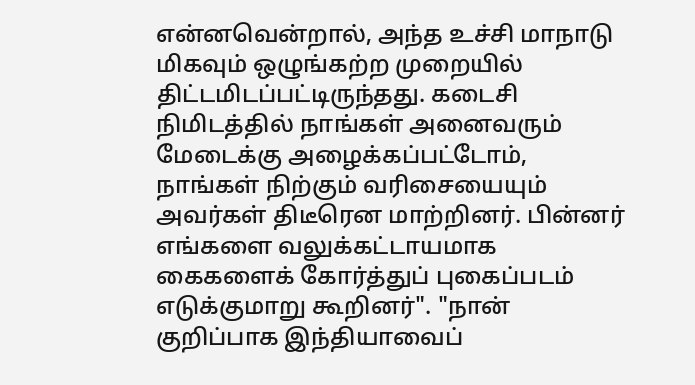என்னவென்றால், அந்த உச்சி மாநாடு மிகவும் ஒழுங்கற்ற முறையில் திட்டமிடப்பட்டிருந்தது. கடைசி நிமிடத்தில் நாங்கள் அனைவரும் மேடைக்கு அழைக்கப்பட்டோம், நாங்கள் நிற்கும் வரிசையையும் அவர்கள் திடீரென மாற்றினர். பின்னர் எங்களை வலுக்கட்டாயமாக கைகளைக் கோர்த்துப் புகைப்படம் எடுக்குமாறு கூறினர்". "நான் குறிப்பாக இந்தியாவைப்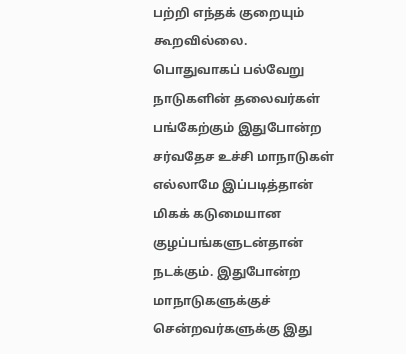பற்றி எந்தக் குறையும் கூறவில்லை. பொதுவாகப் பல்வேறு நாடுகளின் தலைவர்கள் பங்கேற்கும் இதுபோன்ற சர்வதேச உச்சி மாநாடுகள் எல்லாமே இப்படித்தான் மிகக் கடுமையான குழப்பங்களுடன்தான் நடக்கும். இதுபோன்ற மாநாடுகளுக்குச் சென்றவர்களுக்கு இது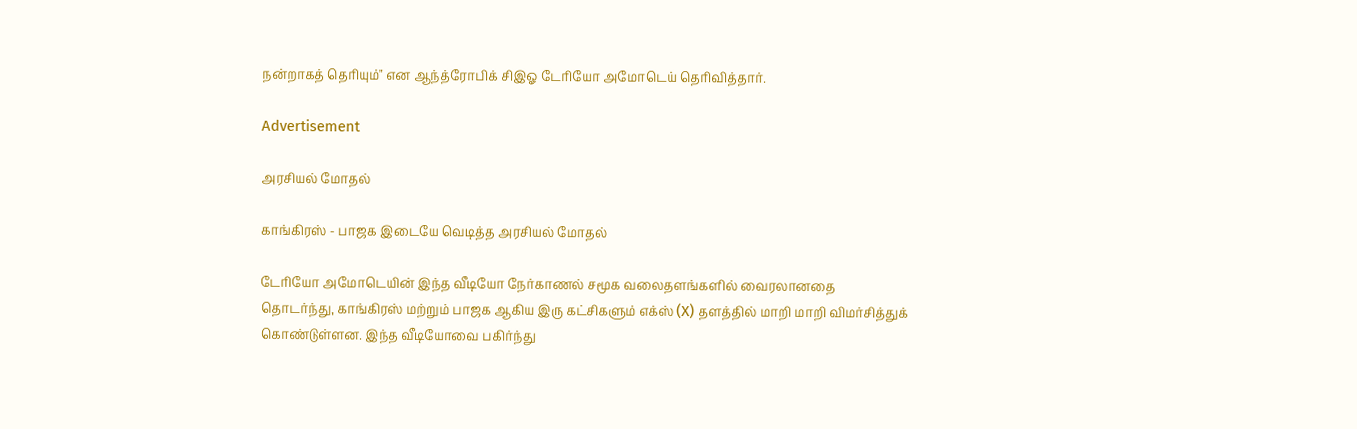நன்றாகத் தெரியும்" என ஆந்த்ரோபிக் சிஇஓ டேரியோ அமோடெய் தெரிவித்தார்.

Advertisement

அரசியல் மோதல்

காங்கிரஸ் - பாஜக இடையே வெடித்த அரசியல் மோதல்

டேரியோ அமோடெயின் இந்த வீடியோ நேர்காணல் சமூக வலைதளங்களில் வைரலானதை தொடர்ந்து, காங்கிரஸ் மற்றும் பாஜக ஆகிய இரு கட்சிகளும் எக்ஸ் (X) தளத்தில் மாறி மாறி விமர்சித்துக் கொண்டுள்ளன. இந்த வீடியோவை பகிர்ந்து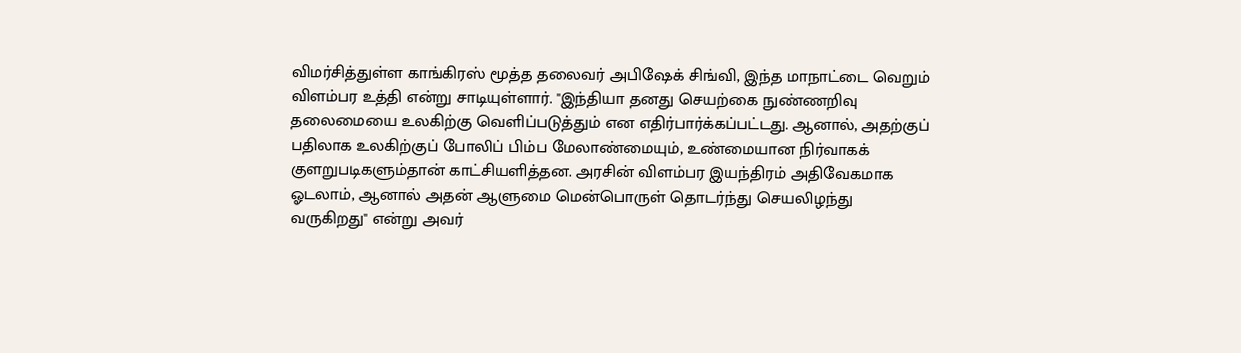விமர்சித்துள்ள காங்கிரஸ் மூத்த தலைவர் அபிஷேக் சிங்வி, இந்த மாநாட்டை வெறும் விளம்பர உத்தி என்று சாடியுள்ளார். "இந்தியா தனது செயற்கை நுண்ணறிவு தலைமையை உலகிற்கு வெளிப்படுத்தும் என எதிர்பார்க்கப்பட்டது. ஆனால், அதற்குப் பதிலாக உலகிற்குப் போலிப் பிம்ப மேலாண்மையும், உண்மையான நிர்வாகக் குளறுபடிகளும்தான் காட்சியளித்தன. அரசின் விளம்பர இயந்திரம் அதிவேகமாக ஓடலாம், ஆனால் அதன் ஆளுமை மென்பொருள் தொடர்ந்து செயலிழந்து வருகிறது" என்று அவர்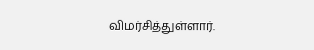விமர்சித்துள்ளார்.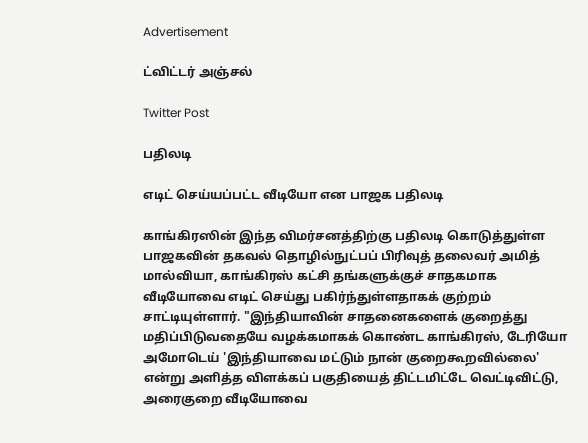Advertisement

ட்விட்டர் அஞ்சல்

Twitter Post

பதிலடி

எடிட் செய்யப்பட்ட வீடியோ என பாஜக பதிலடி

காங்கிரஸின் இந்த விமர்சனத்திற்கு பதிலடி கொடுத்துள்ள பாஜகவின் தகவல் தொழில்நுட்பப் பிரிவுத் தலைவர் அமித் மால்வியா, காங்கிரஸ் கட்சி தங்களுக்குச் சாதகமாக வீடியோவை எடிட் செய்து பகிர்ந்துள்ளதாகக் குற்றம் சாட்டியுள்ளார். "இந்தியாவின் சாதனைகளைக் குறைத்து மதிப்பிடுவதையே வழக்கமாகக் கொண்ட காங்கிரஸ், டேரியோ அமோடெய் 'இந்தியாவை மட்டும் நான் குறைகூறவில்லை' என்று அளித்த விளக்கப் பகுதியைத் திட்டமிட்டே வெட்டிவிட்டு, அரைகுறை வீடியோவை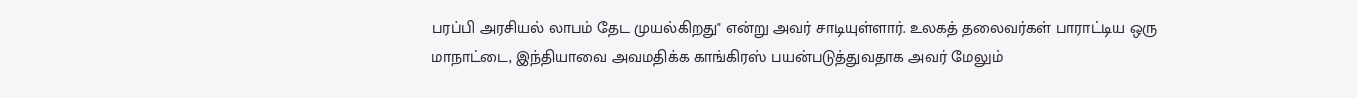பரப்பி அரசியல் லாபம் தேட முயல்கிறது" என்று அவர் சாடியுள்ளார். உலகத் தலைவர்கள் பாராட்டிய ஒரு மாநாட்டை, இந்தியாவை அவமதிக்க காங்கிரஸ் பயன்படுத்துவதாக அவர் மேலும்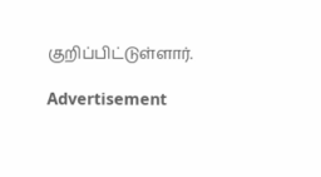குறிப்பிட்டுள்ளார்.

Advertisement